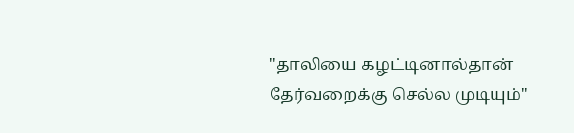"தாலியை கழட்டினால்தான் தேர்வறைக்கு செல்ல முடியும்"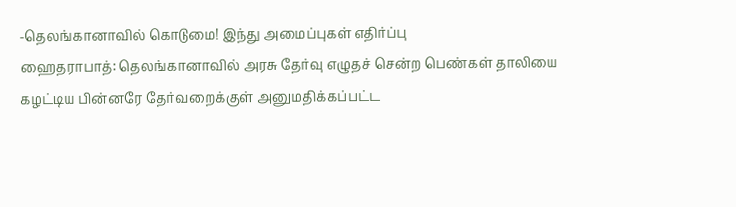-தெலங்கானாவில் கொடுமை! இந்து அமைப்புகள் எதிர்ப்பு
ஹைதராபாத்: தெலங்கானாவில் அரசு தேர்வு எழுதச் சென்ற பெண்கள் தாலியை கழட்டிய பின்னரே தேர்வறைக்குள் அனுமதிக்கப்பட்ட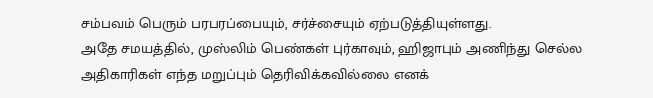சம்பவம் பெரும் பரபரப்பையும், சர்ச்சையும் ஏற்படுத்தியுள்ளது.
அதே சமயத்தில், முஸ்லிம் பெண்கள் புர்காவும், ஹிஜாபும் அணிந்து செல்ல அதிகாரிகள் எந்த மறுப்பும் தெரிவிக்கவில்லை எனக்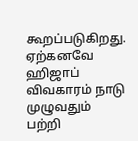கூறப்படுகிறது.
ஏற்கனவே ஹிஜாப் விவகாரம் நாடு முழுவதும் பற்றி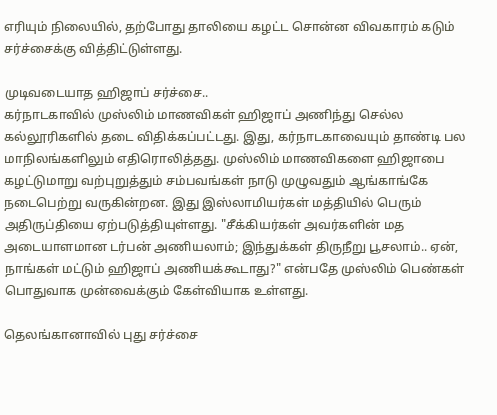எரியும் நிலையில், தற்போது தாலியை கழட்ட சொன்ன விவகாரம் கடும் சர்ச்சைக்கு வித்திட்டுள்ளது.

முடிவடையாத ஹிஜாப் சர்ச்சை..
கர்நாடகாவில் முஸ்லிம் மாணவிகள் ஹிஜாப் அணிந்து செல்ல கல்லூரிகளில் தடை விதிக்கப்பட்டது. இது, கர்நாடகாவையும் தாண்டி பல மாநிலங்களிலும் எதிரொலித்தது. முஸ்லிம் மாணவிகளை ஹிஜாபை கழட்டுமாறு வற்புறுத்தும் சம்பவங்கள் நாடு முழுவதும் ஆங்காங்கே நடைபெற்று வருகின்றன. இது இஸ்லாமியர்கள் மத்தியில் பெரும் அதிருப்தியை ஏற்படுத்தியுள்ளது. "சீக்கியர்கள் அவர்களின் மத அடையாளமான டர்பன் அணியலாம்; இந்துக்கள் திருநீறு பூசலாம்.. ஏன், நாங்கள் மட்டும் ஹிஜாப் அணியக்கூடாது?" என்பதே முஸ்லிம் பெண்கள் பொதுவாக முன்வைக்கும் கேள்வியாக உள்ளது.

தெலங்கானாவில் புது சர்ச்சை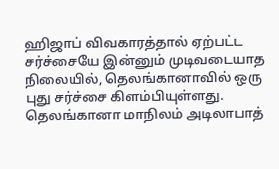ஹிஜாப் விவகாரத்தால் ஏற்பட்ட சர்ச்சையே இன்னும் முடிவடையாத நிலையில், தெலங்கானாவில் ஒரு புது சர்ச்சை கிளம்பியுள்ளது. தெலங்கானா மாநிலம் அடிலாபாத்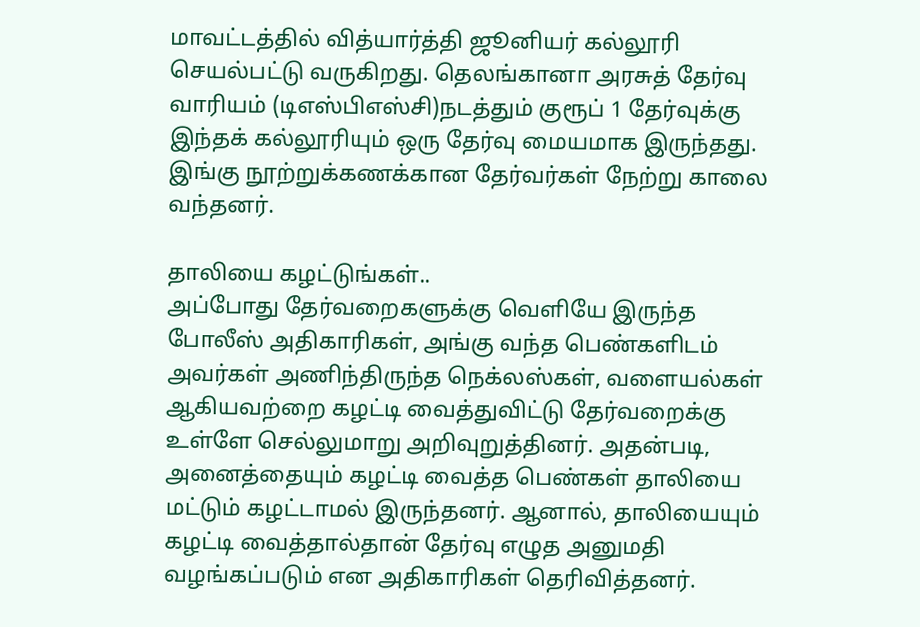மாவட்டத்தில் வித்யார்த்தி ஜூனியர் கல்லூரி செயல்பட்டு வருகிறது. தெலங்கானா அரசுத் தேர்வு வாரியம் (டிஎஸ்பிஎஸ்சி)நடத்தும் குரூப் 1 தேர்வுக்கு இந்தக் கல்லூரியும் ஒரு தேர்வு மையமாக இருந்தது. இங்கு நூற்றுக்கணக்கான தேர்வர்கள் நேற்று காலை வந்தனர்.

தாலியை கழட்டுங்கள்..
அப்போது தேர்வறைகளுக்கு வெளியே இருந்த போலீஸ் அதிகாரிகள், அங்கு வந்த பெண்களிடம் அவர்கள் அணிந்திருந்த நெக்லஸ்கள், வளையல்கள் ஆகியவற்றை கழட்டி வைத்துவிட்டு தேர்வறைக்கு உள்ளே செல்லுமாறு அறிவுறுத்தினர். அதன்படி, அனைத்தையும் கழட்டி வைத்த பெண்கள் தாலியை மட்டும் கழட்டாமல் இருந்தனர். ஆனால், தாலியையும் கழட்டி வைத்தால்தான் தேர்வு எழுத அனுமதி வழங்கப்படும் என அதிகாரிகள் தெரிவித்தனர்.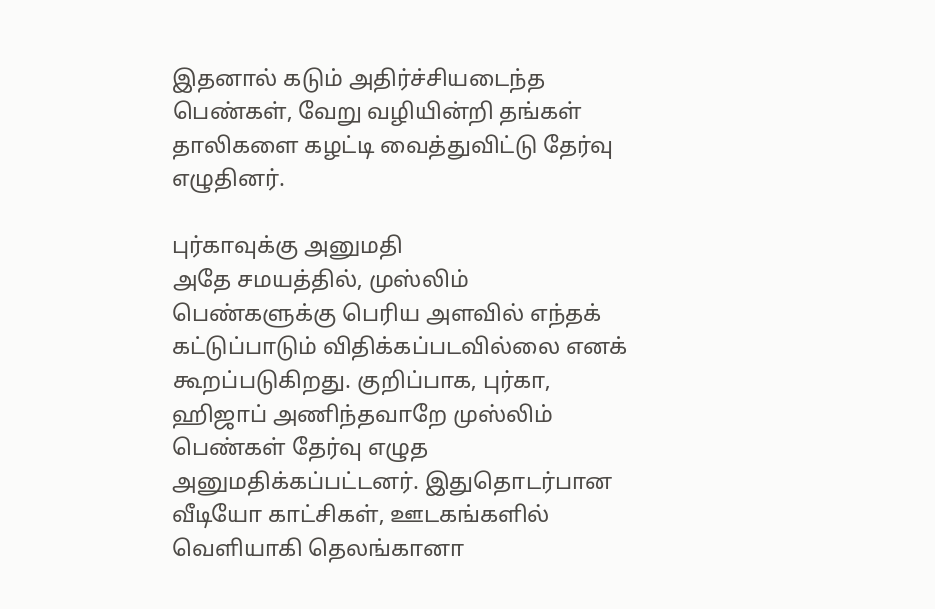இதனால் கடும் அதிர்ச்சியடைந்த பெண்கள், வேறு வழியின்றி தங்கள் தாலிகளை கழட்டி வைத்துவிட்டு தேர்வு எழுதினர்.

புர்காவுக்கு அனுமதி
அதே சமயத்தில், முஸ்லிம் பெண்களுக்கு பெரிய அளவில் எந்தக் கட்டுப்பாடும் விதிக்கப்படவில்லை எனக் கூறப்படுகிறது. குறிப்பாக, புர்கா, ஹிஜாப் அணிந்தவாறே முஸ்லிம் பெண்கள் தேர்வு எழுத அனுமதிக்கப்பட்டனர். இதுதொடர்பான வீடியோ காட்சிகள், ஊடகங்களில் வெளியாகி தெலங்கானா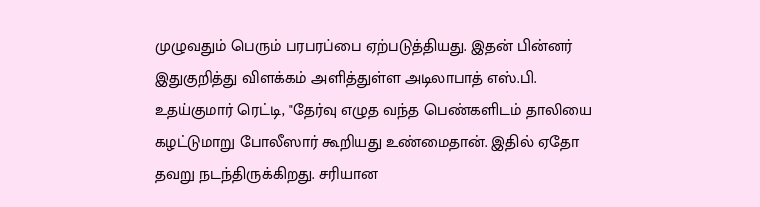முழுவதும் பெரும் பரபரப்பை ஏற்படுத்தியது. இதன் பின்னர் இதுகுறித்து விளக்கம் அளித்துள்ள அடிலாபாத் எஸ்.பி. உதய்குமார் ரெட்டி, "தேர்வு எழுத வந்த பெண்களிடம் தாலியை கழட்டுமாறு போலீஸார் கூறியது உண்மைதான். இதில் ஏதோ தவறு நடந்திருக்கிறது. சரியான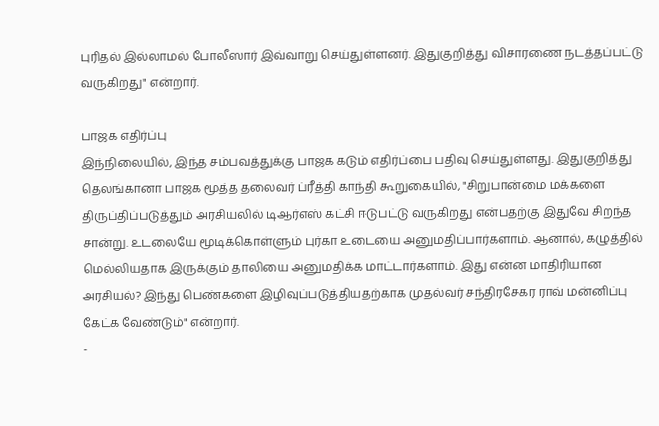புரிதல் இல்லாமல் போலீஸார் இவ்வாறு செய்துள்ளனர். இதுகுறித்து விசாரணை நடத்தப்பட்டு வருகிறது" என்றார்.

பாஜக எதிர்ப்பு
இந்நிலையில், இந்த சம்பவத்துக்கு பாஜக கடும் எதிர்ப்பை பதிவு செய்துள்ளது. இதுகுறித்து தெலங்கானா பாஜக மூத்த தலைவர் ப்ரீத்தி காந்தி கூறுகையில், "சிறுபான்மை மக்களை திருப்திப்படுத்தும் அரசியலில் டிஆர்எஸ் கட்சி ஈடுபட்டு வருகிறது என்பதற்கு இதுவே சிறந்த சான்று. உடலையே மூடிக்கொள்ளும் புர்கா உடையை அனுமதிப்பார்களாம். ஆனால், கழுத்தில் மெல்லியதாக இருக்கும் தாலியை அனுமதிக்க மாட்டார்களாம். இது என்ன மாதிரியான அரசியல்? இந்து பெண்களை இழிவுப்படுத்தியதற்காக முதல்வர் சந்திரசேகர ராவ் மன்னிப்பு கேட்க வேண்டும்" என்றார்.
-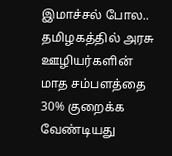இமாச்சல் போல.. தமிழகத்தில் அரசு ஊழியர்களின் மாத சம்பளத்தை 30% குறைக்க வேண்டியது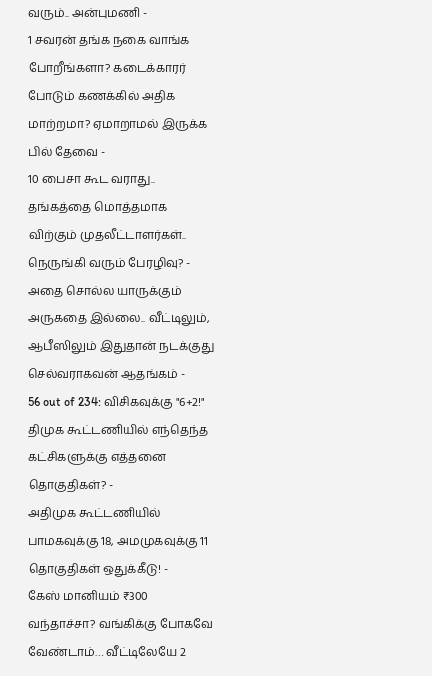வரும்.. அன்புமணி -
1 சவரன் தங்க நகை வாங்க போறீங்களா? கடைக்காரர் போடும் கணக்கில் அதிக மாற்றமா? ஏமாறாமல் இருக்க பில் தேவை -
10 பைசா கூட வராது.. தங்கத்தை மொத்தமாக விற்கும் முதலீட்டாளர்கள்.. நெருங்கி வரும் பேரழிவு? -
அதை சொல்ல யாருக்கும் அருகதை இல்லை.. வீட்டிலும், ஆபீஸிலும் இதுதான் நடக்குது செல்வராகவன் ஆதங்கம் -
56 out of 234: விசிகவுக்கு "6+2!" திமுக கூட்டணியில் எந்தெந்த கட்சிகளுக்கு எத்தனை தொகுதிகள்? -
அதிமுக கூட்டணியில் பாமகவுக்கு 18, அமமுகவுக்கு 11 தொகுதிகள் ஒதுக்கீடு! -
கேஸ் மானியம் ₹300 வந்தாச்சா? வங்கிக்கு போகவே வேண்டாம்… வீட்டிலேயே 2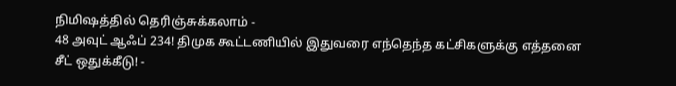நிமிஷத்தில் தெரிஞ்சுக்கலாம் -
48 அவுட் ஆஃப் 234! திமுக கூட்டணியில் இதுவரை எந்தெந்த கட்சிகளுக்கு எத்தனை சீட் ஒதுக்கீடு! -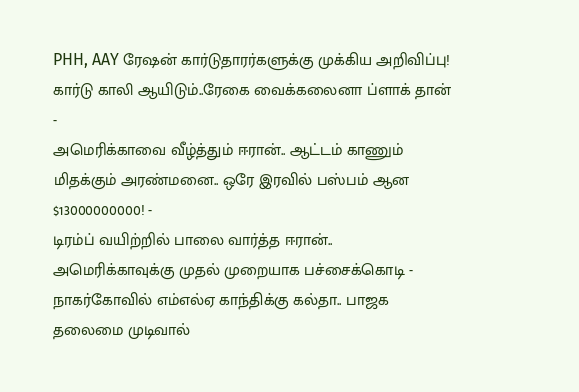PHH, AAY ரேஷன் கார்டுதாரர்களுக்கு முக்கிய அறிவிப்பு! கார்டு காலி ஆயிடும்..ரேகை வைக்கலைனா ப்ளாக் தான் -
அமெரிக்காவை வீழ்த்தும் ஈரான்.. ஆட்டம் காணும் மிதக்கும் அரண்மனை.. ஒரே இரவில் பஸ்பம் ஆன $13000000000! -
டிரம்ப் வயிற்றில் பாலை வார்த்த ஈரான்.. அமெரிக்காவுக்கு முதல் முறையாக பச்சைக்கொடி -
நாகர்கோவில் எம்எல்ஏ காந்திக்கு கல்தா.. பாஜக தலைமை முடிவால்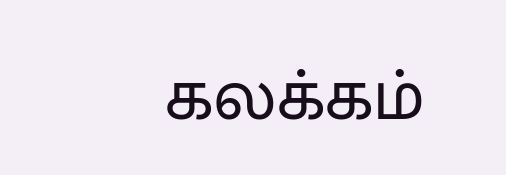கலக்கம்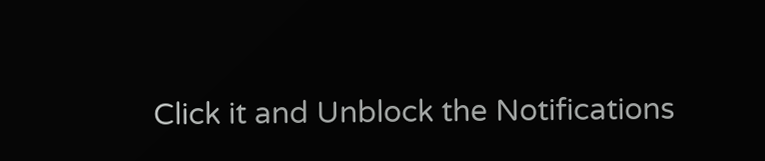Click it and Unblock the Notifications